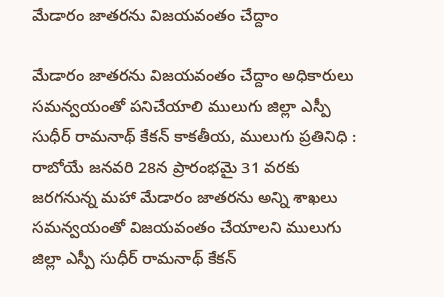మేడారం జాతరను విజయవంతం చేద్దాం

మేడారం జాతరను విజయవంతం చేద్దాం అధికారులు స‌మ‌న్వ‌యంతో ప‌నిచేయాలి ములుగు జిల్లా ఎస్పీ సుధీర్ రామనాథ్ కేకన్ కాకతీయ, ములుగు ప్రతినిధి : రాబోయే జనవరి 28న ప్రారంభమై 31 వరకు జరగనున్న మహా మేడారం జాతరను అన్ని శాఖలు సమన్వయంతో విజయవంతం చేయాలని ములుగు జిల్లా ఎస్పీ సుధీర్ రామనాథ్ కేకన్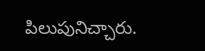పిలుపునిచ్చారు.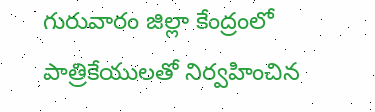గురువారం జిల్లా కేంద్రంలో పాత్రికేయులతో నిర్వహించిన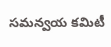సమన్వయ కమిటీ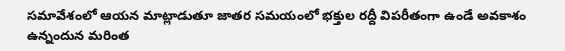సమావేశంలో ఆయన మాట్లాడుతూ జాతర సమయంలో భక్తుల రద్దీ విపరీతంగా ఉండే అవకాశం ఉన్నందున మరింత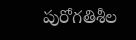పురోగతిశీల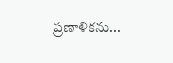ప్రణాళికను...